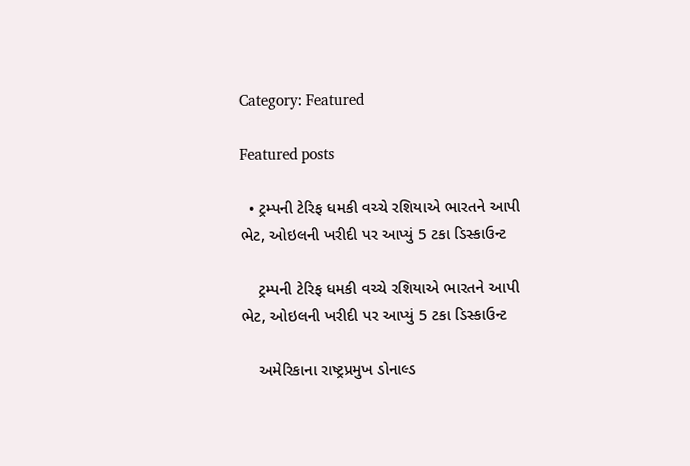Category: Featured

Featured posts

  • ટ્રમ્પની ટેરિફ ધમકી વચ્ચે રશિયાએ ભારતને આપી ભેટ, ઓઇલની ખરીદી પર આપ્યું 5 ટકા ડિસ્કાઉન્ટ

    ટ્રમ્પની ટેરિફ ધમકી વચ્ચે રશિયાએ ભારતને આપી ભેટ, ઓઇલની ખરીદી પર આપ્યું 5 ટકા ડિસ્કાઉન્ટ

    અમેરિકાના રાષ્ટ્રપ્રમુખ ડોનાલ્ડ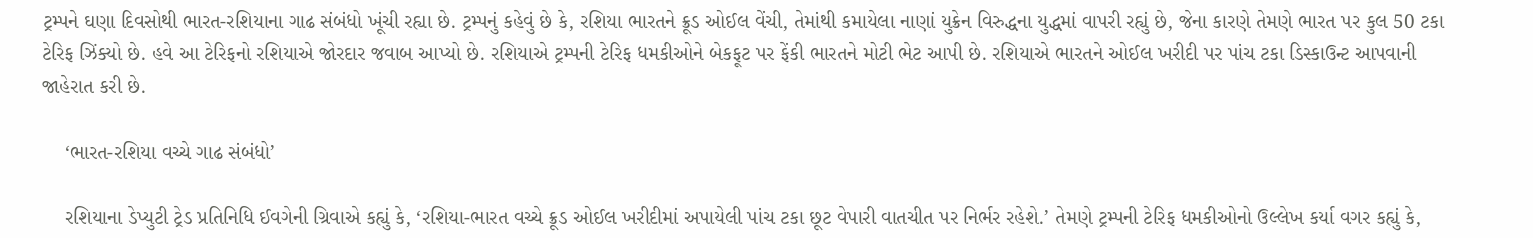ટ્રમ્પને ઘણા દિવસોથી ભારત-રશિયાના ગાઢ સંબંધો ખૂંચી રહ્યા છે. ટ્રમ્પનું કહેવું છે કે, રશિયા ભારતને ક્રૂડ ઓઈલ વેંચી, તેમાંથી કમાયેલા નાણાં યુક્રેન વિરુદ્ધના યુદ્ધમાં વાપરી રહ્યું છે, જેના કારણે તેમણે ભારત પર કુલ 50 ટકા ટેરિફ ઝિંક્યો છે. હવે આ ટેરિફનો રશિયાએ જોરદાર જવાબ આપ્યો છે. રશિયાએ ટ્રમ્પની ટેરિફ ધમકીઓને બેકફૂટ પર ફેંકી ભારતને મોટી ભેટ આપી છે. રશિયાએ ભારતને ઓઈલ ખરીદી પર પાંચ ટકા ડિસ્કાઉન્ટ આપવાની જાહેરાત કરી છે.

    ‘ભારત-રશિયા વચ્ચે ગાઢ સંબંધો’

    રશિયાના ડેપ્યુટી ટ્રેડ પ્રતિનિધિ ઈવગેની ગ્રિવાએ કહ્યું કે, ‘રશિયા-ભારત વચ્ચે ક્રૂડ ઓઈલ ખરીદીમાં અપાયેલી પાંચ ટકા છૂટ વેપારી વાતચીત પર નિર્ભર રહેશે.’ તેમણે ટ્રમ્પની ટેરિફ ધમકીઓનો ઉલ્લેખ કર્યા વગર કહ્યું કે,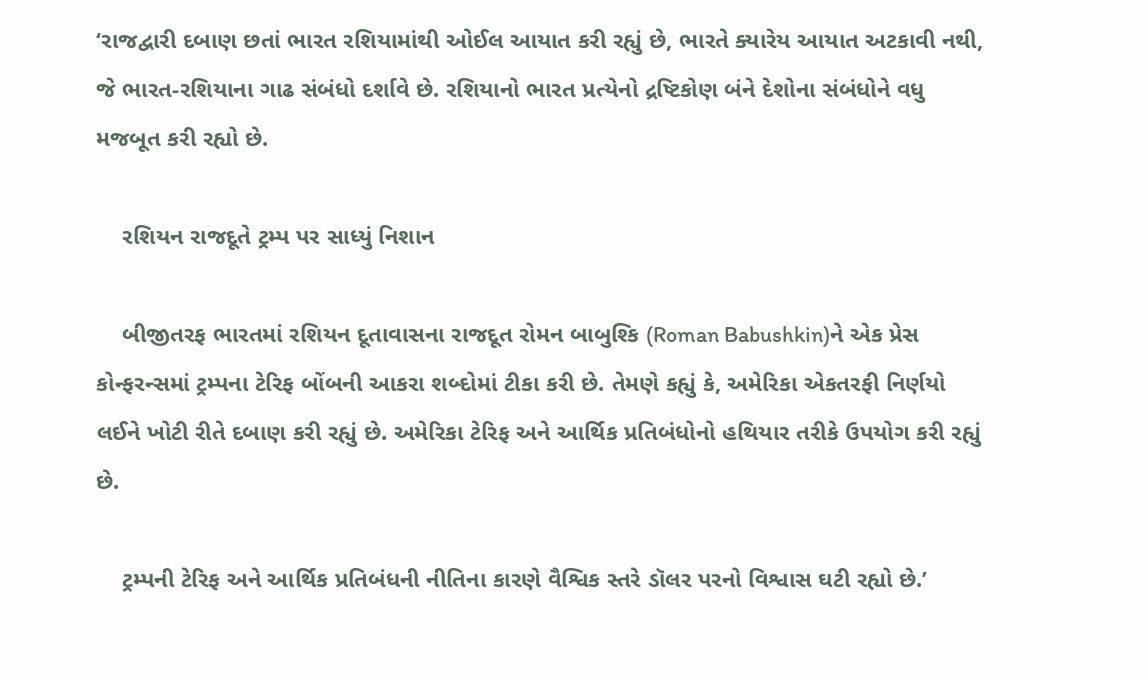‘રાજદ્વારી દબાણ છતાં ભારત રશિયામાંથી ઓઈલ આયાત કરી રહ્યું છે, ભારતે ક્યારેય આયાત અટકાવી નથી, જે ભારત-રશિયાના ગાઢ સંબંધો દર્શાવે છે. રશિયાનો ભારત પ્રત્યેનો દ્રષ્ટિકોણ બંને દેશોના સંબંધોને વધુ મજબૂત કરી રહ્યો છે.

    રશિયન રાજદૂતે ટ્રમ્પ પર સાધ્યું નિશાન

    બીજીતરફ ભારતમાં રશિયન દૂતાવાસના રાજદૂત રોમન બાબુશ્કિ (Roman Babushkin)ને એક પ્રેસ કોન્ફરન્સમાં ટ્રમ્પના ટેરિફ બોંબની આકરા શબ્દોમાં ટીકા કરી છે. તેમણે કહ્યું કે, અમેરિકા એકતરફી નિર્ણયો લઈને ખોટી રીતે દબાણ કરી રહ્યું છે. અમેરિકા ટેરિફ અને આર્થિક પ્રતિબંધોનો હથિયાર તરીકે ઉપયોગ કરી રહ્યું છે.

    ટ્રમ્પની ટેરિફ અને આર્થિક પ્રતિબંધની નીતિના કારણે વૈશ્વિક સ્તરે ડૉલર પરનો વિશ્વાસ ઘટી રહ્યો છે.’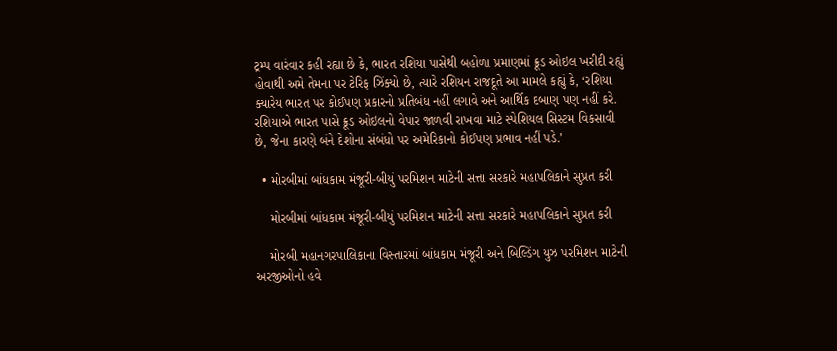ટ્રમ્પ વારંવાર કહી રહ્યા છે કે, ભારત રશિયા પાસેથી બહોળા પ્રમાણમાં ક્રૂડ ઓઇલ ખરીદી રહ્યું હોવાથી અમે તેમના પર ટેરિફ ઝિંક્યો છે, ત્યારે રશિયન રાજદૂતે આ મામલે કહ્યું કે, ‘રશિયા ક્યારેય ભારત પર કોઈપણ પ્રકારનો પ્રતિબંધ નહીં લગાવે અને આર્થિક દબાણ પણ નહીં કરે. રશિયાએ ભારત પાસે ક્રૂડ ઓઇલનો વેપાર જાળવી રાખવા માટે સ્પેશિયલ સિસ્ટમ વિકસાવી છે, જેના કારણે બંને દેશોના સંબંધો પર અમેરિકાનો કોઈપણ પ્રભાવ નહીં પડે.’

  • મોરબીમાં બાંધકામ મંજૂરી-બીયું પરમિશન માટેની સત્તા સરકારે મહાપલિકાને સુપ્રત કરી

    મોરબીમાં બાંધકામ મંજૂરી-બીયું પરમિશન માટેની સત્તા સરકારે મહાપલિકાને સુપ્રત કરી

    મોરબી મહાનગરપાલિકાના વિસ્તારમાં બાંધકામ મંજૂરી અને બિલ્ડિંગ યુઝ પરમિશન માટેની અરજીઓનો હવે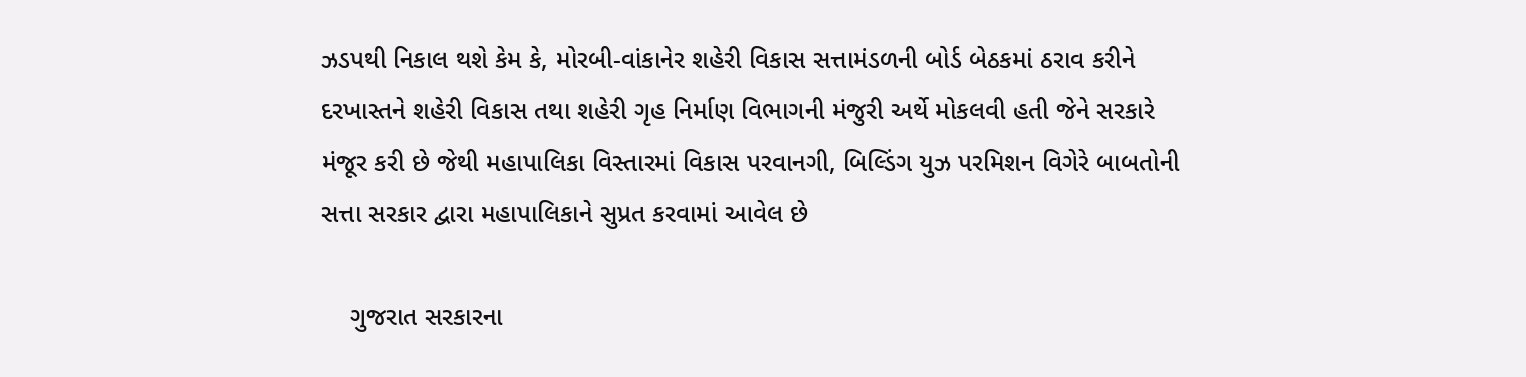ઝડપથી નિકાલ થશે કેમ કે, મોરબી-વાંકાનેર શહેરી વિકાસ સત્તામંડળની બોર્ડ બેઠકમાં ઠરાવ કરીને દરખાસ્તને શહેરી વિકાસ તથા શહેરી ગૃહ નિર્માણ વિભાગની મંજુરી અર્થે મોકલવી હતી જેને સરકારે મંજૂર કરી છે જેથી મહાપાલિકા વિસ્તારમાં વિકાસ પરવાનગી, બિલ્ડિંગ યુઝ પરમિશન વિગેરે બાબતોની સત્તા સરકાર દ્વારા મહાપાલિકાને સુપ્રત કરવામાં આવેલ છે

    ગુજરાત સરકારના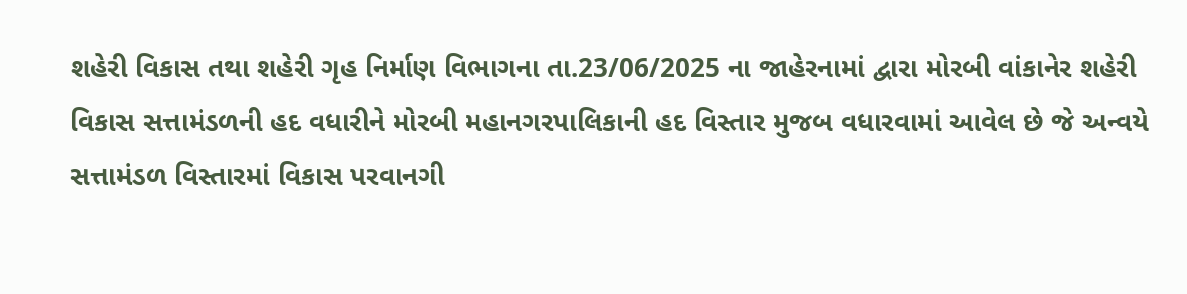શહેરી વિકાસ તથા શહેરી ગૃહ નિર્માણ વિભાગના તા.23/06/2025 ના જાહેરનામાં દ્વારા મોરબી વાંકાનેર શહેરી વિકાસ સત્તામંડળની હદ વધારીને મોરબી મહાનગરપાલિકાની હદ વિસ્તાર મુજબ વધારવામાં આવેલ છે જે અન્વયે સત્તામંડળ વિસ્તારમાં વિકાસ પરવાનગી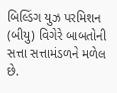બિલ્ડિંગ યુઝ પરમિશન (બીયુ) વિગેરે બાબતોની સત્તા સત્તામંડળને મળેલ છે.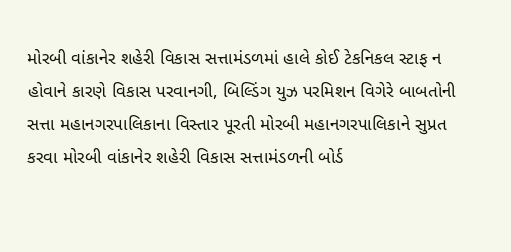મોરબી વાંકાનેર શહેરી વિકાસ સત્તામંડળમાં હાલે કોઈ ટેકનિકલ સ્ટાફ ન હોવાને કારણે વિકાસ પરવાનગી, બિલ્ડિંગ યુઝ પરમિશન વિગેરે બાબતોની સત્તા મહાનગરપાલિકાના વિસ્તાર પૂરતી મોરબી મહાનગરપાલિકાને સુપ્રત કરવા મોરબી વાંકાનેર શહેરી વિકાસ સત્તામંડળની બોર્ડ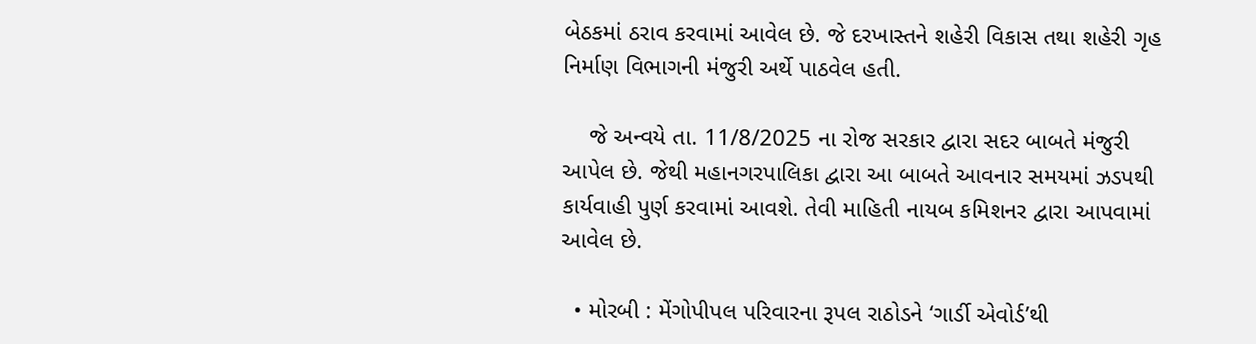બેઠકમાં ઠરાવ કરવામાં આવેલ છે. જે દરખાસ્તને શહેરી વિકાસ તથા શહેરી ગૃહ નિર્માણ વિભાગની મંજુરી અર્થે પાઠવેલ હતી.

    જે અન્વયે તા. 11/8/2025 ના રોજ સરકાર દ્વારા સદર બાબતે મંજુરી આપેલ છે. જેથી મહાનગરપાલિકા દ્વારા આ બાબતે આવનાર સમયમાં ઝડપથી કાર્યવાહી પુર્ણ કરવામાં આવશે. તેવી માહિતી નાયબ કમિશનર દ્વારા આપવામાં આવેલ છે.

  • મોરબી : મેંગોપીપલ પરિવારના રૂપલ રાઠોડને ‘ગાર્ડી એવોર્ડ’થી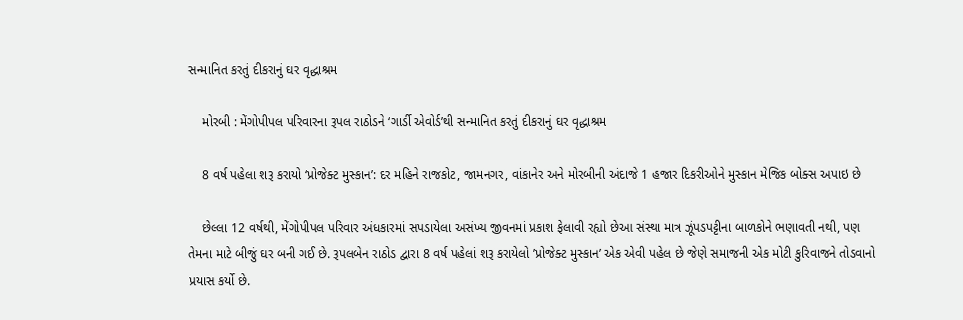સન્માનિત કરતું દીકરાનું ઘર વૃદ્ધાશ્રમ

    મોરબી : મેંગોપીપલ પરિવારના રૂપલ રાઠોડને ‘ગાર્ડી એવોર્ડ’થી સન્માનિત કરતું દીકરાનું ઘર વૃદ્ધાશ્રમ

    8 વર્ષ પહેલા શરૂ કરાયો ‘પ્રોજેક્ટ મુસ્કાન’: દર મહિને રાજકોટ, જામનગર, વાંકાનેર અને મોરબીની અંદાજે 1 હજાર દિકરીઓને મુસ્કાન મેજિક બોક્સ અપાઇ છે

    છેલ્લા 12 વર્ષથી, મેંગોપીપલ પરિવાર અંધકારમાં સપડાયેલા અસંખ્ય જીવનમાં પ્રકાશ ફેલાવી રહ્યો છેઆ સંસ્થા માત્ર ઝૂંપડપટ્ટીના બાળકોને ભણાવતી નથી, પણ તેમના માટે બીજું ઘર બની ગઈ છે. રૂપલબેન રાઠોડ દ્વારા 8 વર્ષ પહેલાં શરૂ કરાયેલો ’પ્રોજેક્ટ મુસ્કાન’ એક એવી પહેલ છે જેણે સમાજની એક મોટી કુરિવાજને તોડવાનો પ્રયાસ કર્યો છે.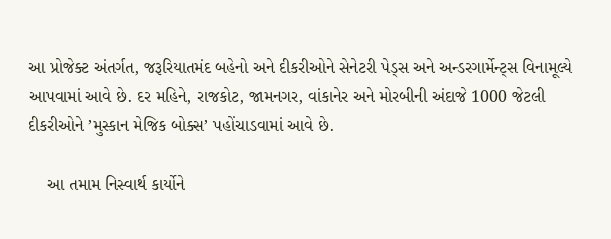આ પ્રોજેક્ટ અંતર્ગત, જરૂરિયાતમંદ બહેનો અને દીકરીઓને સેનેટરી પેડ્સ અને અન્ડરગાર્મેન્ટ્સ વિનામૂલ્યે આપવામાં આવે છે. દર મહિને, રાજકોટ, જામનગર, વાંકાનેર અને મોરબીની અંદાજે 1000 જેટલી દીકરીઓને ’મુસ્કાન મેજિક બોક્સ’ પહોંચાડવામાં આવે છે.

    આ તમામ નિસ્વાર્થ કાર્યોને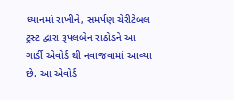ધ્યાનમાં રાખીને, સમર્પણ ચેરીટેબલ ટ્રસ્ટ દ્વારા રૂપલબેન રાઠોડને આ ગાર્ડી એવોર્ડ થી નવાજવામાં આવ્યા છે. આ એવોર્ડ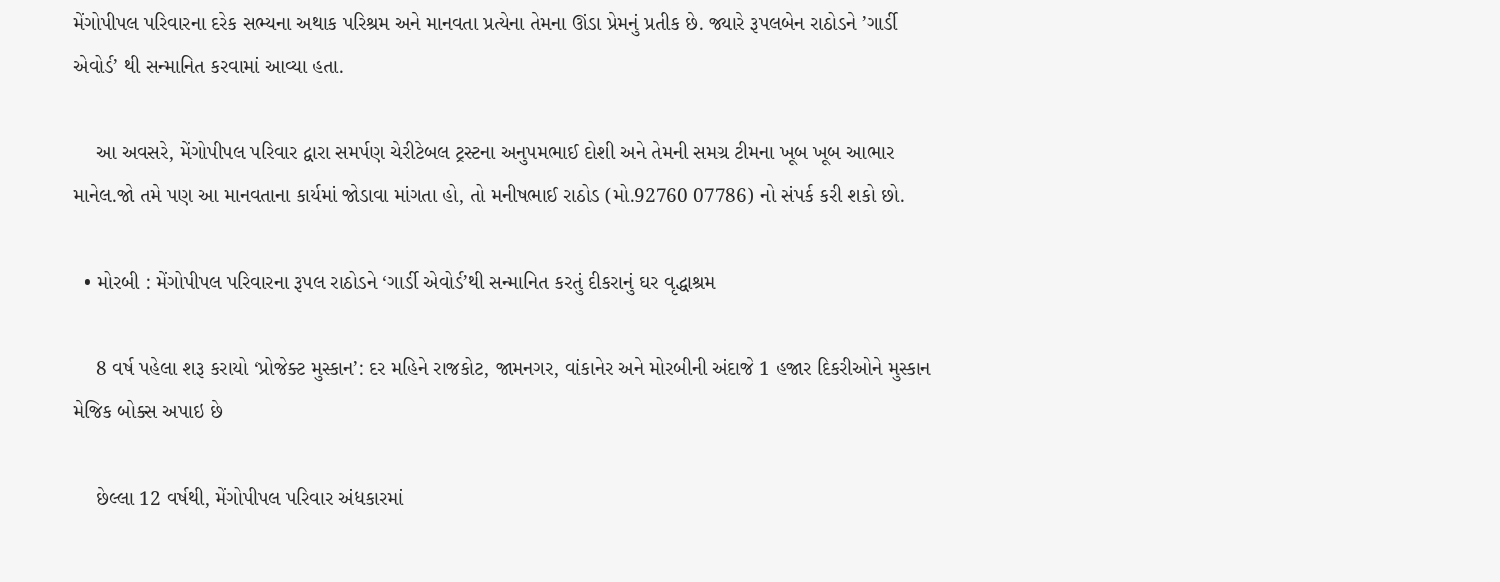મેંગોપીપલ પરિવારના દરેક સભ્યના અથાક પરિશ્રમ અને માનવતા પ્રત્યેના તેમના ઊંડા પ્રેમનું પ્રતીક છે. જ્યારે રૂપલબેન રાઠોડને ’ગાર્ડી એવોર્ડ’ થી સન્માનિત કરવામાં આવ્યા હતા.

    આ અવસરે, મેંગોપીપલ પરિવાર દ્વારા સમર્પણ ચેરીટેબલ ટ્રસ્ટના અનુપમભાઈ દોશી અને તેમની સમગ્ર ટીમના ખૂબ ખૂબ આભાર માનેલ.જો તમે પણ આ માનવતાના કાર્યમાં જોડાવા માંગતા હો, તો મનીષભાઈ રાઠોડ (મો.92760 07786) નો સંપર્ક કરી શકો છો.

  • મોરબી : મેંગોપીપલ પરિવારના રૂપલ રાઠોડને ‘ગાર્ડી એવોર્ડ’થી સન્માનિત કરતું દીકરાનું ઘર વૃદ્ધાશ્રમ

    8 વર્ષ પહેલા શરૂ કરાયો ‘પ્રોજેક્ટ મુસ્કાન’: દર મહિને રાજકોટ, જામનગર, વાંકાનેર અને મોરબીની અંદાજે 1 હજાર દિકરીઓને મુસ્કાન મેજિક બોક્સ અપાઇ છે

    છેલ્લા 12 વર્ષથી, મેંગોપીપલ પરિવાર અંધકારમાં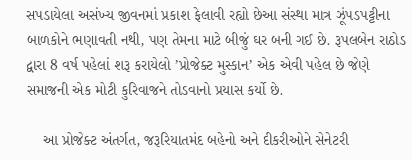સપડાયેલા અસંખ્ય જીવનમાં પ્રકાશ ફેલાવી રહ્યો છેઆ સંસ્થા માત્ર ઝૂંપડપટ્ટીના બાળકોને ભણાવતી નથી, પણ તેમના માટે બીજું ઘર બની ગઈ છે. રૂપલબેન રાઠોડ દ્વારા 8 વર્ષ પહેલાં શરૂ કરાયેલો ’પ્રોજેક્ટ મુસ્કાન’ એક એવી પહેલ છે જેણે સમાજની એક મોટી કુરિવાજને તોડવાનો પ્રયાસ કર્યો છે.

    આ પ્રોજેક્ટ અંતર્ગત, જરૂરિયાતમંદ બહેનો અને દીકરીઓને સેનેટરી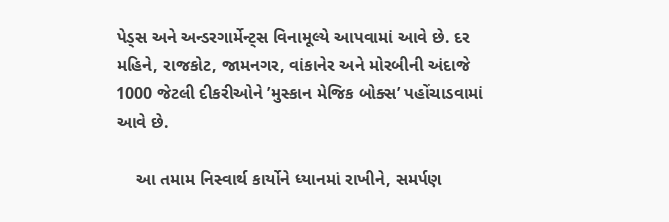પેડ્સ અને અન્ડરગાર્મેન્ટ્સ વિનામૂલ્યે આપવામાં આવે છે. દર મહિને, રાજકોટ, જામનગર, વાંકાનેર અને મોરબીની અંદાજે 1000 જેટલી દીકરીઓને ’મુસ્કાન મેજિક બોક્સ’ પહોંચાડવામાં આવે છે.

    આ તમામ નિસ્વાર્થ કાર્યોને ધ્યાનમાં રાખીને, સમર્પણ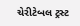ચેરીટેબલ ટ્રસ્ટ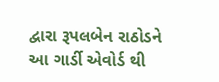દ્વારા રૂપલબેન રાઠોડને આ ગાર્ડી એવોર્ડ થી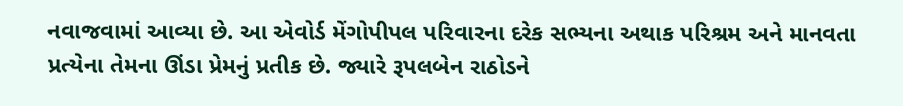નવાજવામાં આવ્યા છે. આ એવોર્ડ મેંગોપીપલ પરિવારના દરેક સભ્યના અથાક પરિશ્રમ અને માનવતા પ્રત્યેના તેમના ઊંડા પ્રેમનું પ્રતીક છે. જ્યારે રૂપલબેન રાઠોડને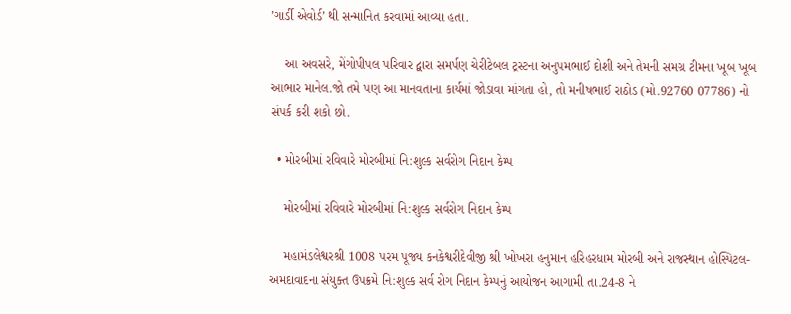’ગાર્ડી એવોર્ડ’ થી સન્માનિત કરવામાં આવ્યા હતા.

    આ અવસરે, મેંગોપીપલ પરિવાર દ્વારા સમર્પણ ચેરીટેબલ ટ્રસ્ટના અનુપમભાઈ દોશી અને તેમની સમગ્ર ટીમના ખૂબ ખૂબ આભાર માનેલ.જો તમે પણ આ માનવતાના કાર્યમાં જોડાવા માંગતા હો, તો મનીષભાઈ રાઠોડ (મો.92760 07786) નો સંપર્ક કરી શકો છો.

  • મોરબીમાં રવિવારે મોરબીમાં નિ:શુલ્ક સર્વરોગ નિદાન કેમ્પ

    મોરબીમાં રવિવારે મોરબીમાં નિ:શુલ્ક સર્વરોગ નિદાન કેમ્પ

    મહામંડલેશ્વરશ્રી 1008 પરમ પૂજ્ય કનકેશ્વરીદેવીજી શ્રી ખોખરા હનુમાન હરિહરધામ મોરબી અને રાજસ્થાન હોસ્પિટલ-અમદાવાદના સંયુક્ત ઉપક્રમે નિ:શુલ્ક સર્વ રોગ નિદાન કેમ્પનું આયોજન આગામી તા.24-8 ને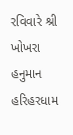રવિવારે શ્રી ખોખરા હનુમાન હરિહરધામ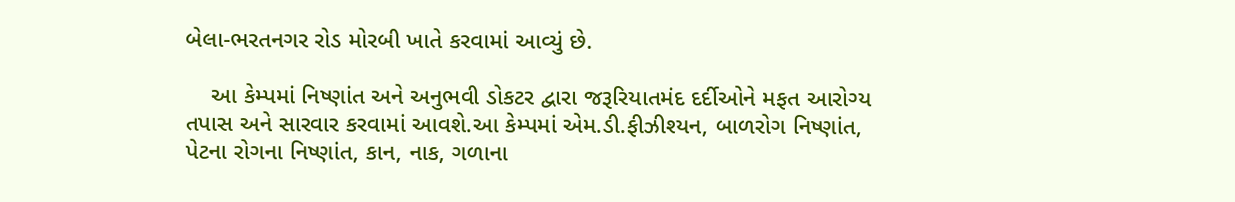બેલા-ભરતનગર રોડ મોરબી ખાતે કરવામાં આવ્યું છે.

    આ કેમ્પમાં નિષ્ણાંત અને અનુભવી ડોકટર દ્વારા જરૂરિયાતમંદ દર્દીઓને મફત આરોગ્ય તપાસ અને સારવાર કરવામાં આવશે.આ કેમ્પમાં એમ.ડી.ફીઝીશ્યન, બાળરોગ નિષ્ણાંત, પેટના રોગના નિષ્ણાંત, કાન, નાક, ગળાના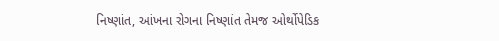નિષ્ણાંત, આંખના રોગના નિષ્ણાંત તેમજ ઓર્થોપેડિક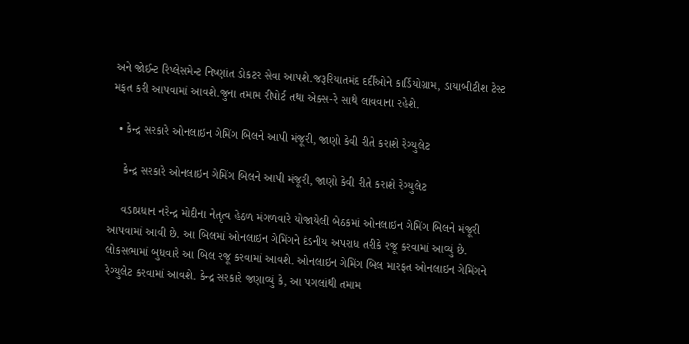અને જોઈન્ટ રિપ્લેસમેન્ટ નિષ્ણાંત ડોકટર સેવા આપશે.જરૂરિયાતમંદ દર્દીઓને કાર્ડિયોગ્રામ, ડાયાબીટીશ ટેસ્ટ મફત કરી આપવામાં આવશે.જુના તમામ રીપોર્ટ તથા એક્સ-રે સાથે લાવવાના રહેશે.

  • કેન્દ્ર સરકારે ઓનલાઇન ગેમિંગ બિલને આપી મંજૂરી, જાણો કેવી રીતે કરાશે રેગ્યુલેટ

    કેન્દ્ર સરકારે ઓનલાઇન ગેમિંગ બિલને આપી મંજૂરી, જાણો કેવી રીતે કરાશે રેગ્યુલેટ

    વડાપ્રધાન નરેન્દ્ર મોદીના નેતૃત્વ હેઠળ મંગળવારે યોજાયેલી બેઠકમાં ઓનલાઇન ગેમિંગ બિલને મંજૂરી આપવામાં આવી છે. આ બિલમાં ઓનલાઇન ગેમિંગને દંડનીય અપરાધ તરીકે રજૂ કરવામાં આવ્યું છે. લોકસભામાં બુધવારે આ બિલ રજૂ કરવામાં આવશે. ઓનલાઇન ગેમિંગ બિલ મારફત ઓનલાઇન ગેમિંગને રેગ્યુલેટ કરવામાં આવશે. કેન્દ્ર સરકારે જણાવ્યું કે, આ પગલાંથી તમામ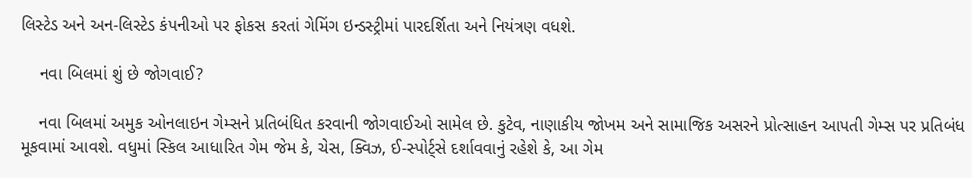લિસ્ટેડ અને અન-લિસ્ટેડ કંપનીઓ પર ફોકસ કરતાં ગેમિંગ ઇન્ડસ્ટ્રીમાં પારદર્શિતા અને નિયંત્રણ વધશે.

    નવા બિલમાં શું છે જોગવાઈ?

    નવા બિલમાં અમુક ઓનલાઇન ગેમ્સને પ્રતિબંધિત કરવાની જોગવાઈઓ સામેલ છે. કુટેવ, નાણાકીય જોખમ અને સામાજિક અસરને પ્રોત્સાહન આપતી ગેમ્સ પર પ્રતિબંધ મૂકવામાં આવશે. વધુમાં સ્કિલ આધારિત ગેમ જેમ કે, ચેસ, ક્વિઝ, ઈ-સ્પોર્ટ્સે દર્શાવવાનું રહેશે કે, આ ગેમ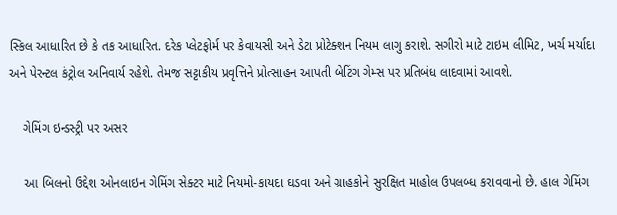સ્કિલ આધારિત છે કે તક આધારિત. દરેક પ્લેટફોર્મ પર કેવાયસી અને ડેટા પ્રોટેક્શન નિયમ લાગુ કરાશે. સગીરો માટે ટાઇમ લીમિટ, ખર્ચ મર્યાદા અને પેરન્ટલ કંટ્રોલ અનિવાર્ય રહેશે. તેમજ સટ્ટાકીય પ્રવૃત્તિને પ્રોત્સાહન આપતી બેટિંગ ગેમ્સ પર પ્રતિબંધ લાદવામાં આવશે.

    ગેમિંગ ઇન્ડસ્ટ્રી પર અસર

    આ બિલનો ઉદ્દેશ ઓનલાઇન ગેમિંગ સેક્ટર માટે નિયમો-કાયદા ઘડવા અને ગ્રાહકોને સુરક્ષિત માહોલ ઉપલબ્ધ કરાવવાનો છે. હાલ ગેમિંગ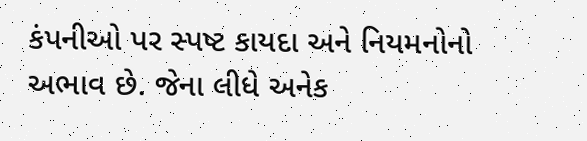કંપનીઓ પર સ્પષ્ટ કાયદા અને નિયમનોનો અભાવ છે. જેના લીધે અનેક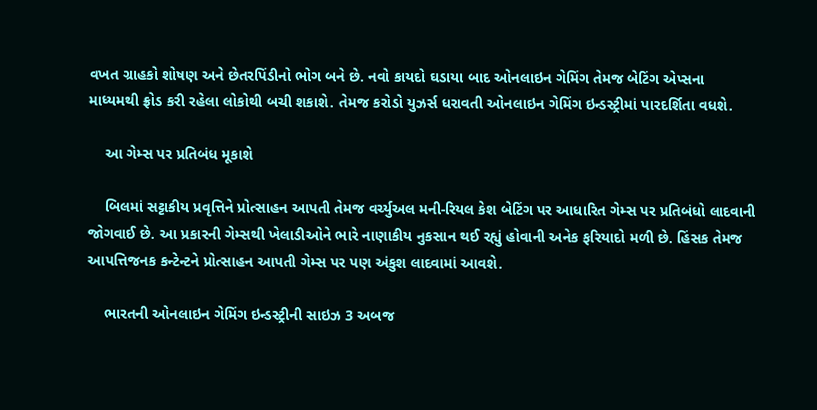વખત ગ્રાહકો શોષણ અને છેતરપિંડીનો ભોગ બને છે. નવો કાયદો ઘડાયા બાદ ઓનલાઇન ગેમિંગ તેમજ બેટિંગ એપ્સના માધ્યમથી ફ્રોડ કરી રહેલા લોકોથી બચી શકાશે. તેમજ કરોડો યુઝર્સ ધરાવતી ઓનલાઇન ગેમિંગ ઇન્ડસ્ટ્રીમાં પારદર્શિતા વધશે.

    આ ગેમ્સ પર પ્રતિબંધ મૂકાશે

    બિલમાં સટ્ટાકીય પ્રવૃત્તિને પ્રોત્સાહન આપતી તેમજ વર્ચ્યુઅલ મની-રિયલ કેશ બેટિંગ પર આધારિત ગેમ્સ પર પ્રતિબંધો લાદવાની જોગવાઈ છે. આ પ્રકારની ગેમ્સથી ખેલાડીઓને ભારે નાણાકીય નુકસાન થઈ રહ્યું હોવાની અનેક ફરિયાદો મળી છે. હિંસક તેમજ આપત્તિજનક કન્ટેન્ટને પ્રોત્સાહન આપતી ગેમ્સ પર પણ અંકુશ લાદવામાં આવશે.

    ભારતની ઓનલાઇન ગેમિંગ ઇન્ડસ્ટ્રીની સાઇઝ 3 અબજ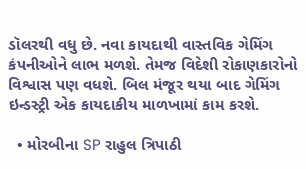ડૉલરથી વધુ છે. નવા કાયદાથી વાસ્તવિક ગેમિંગ કંપનીઓને લાભ મળશે. તેમજ વિદેશી રોકાણકારોનો વિશ્વાસ પણ વધશે. બિલ મંજૂર થયા બાદ ગેમિંગ ઇન્ડસ્ટ્રી એક કાયદાકીય માળખામાં કામ કરશે.

  • મોરબીના SP રાહુલ ત્રિપાઠી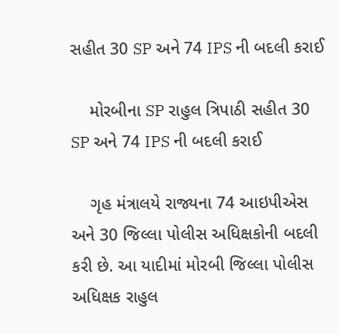સહીત 30 SP અને 74 IPS ની બદલી કરાઈ

    મોરબીના SP રાહુલ ત્રિપાઠી સહીત 30 SP અને 74 IPS ની બદલી કરાઈ

    ગૃહ મંત્રાલયે રાજ્યના 74 આઇપીએસ અને 30 જિલ્લા પોલીસ અધિક્ષકોની બદલી કરી છે. આ યાદીમાં મોરબી જિલ્લા પોલીસ અધિક્ષક રાહુલ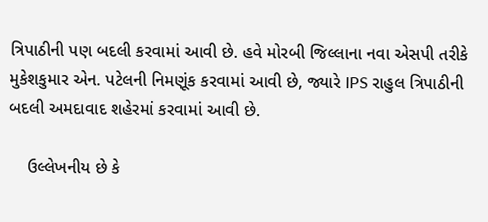ત્રિપાઠીની પણ બદલી કરવામાં આવી છે. હવે મોરબી જિલ્લાના નવા એસપી તરીકે મુકેશકુમાર એન. પટેલની નિમણૂંક કરવામાં આવી છે, જ્યારે IPS રાહુલ ત્રિપાઠીની બદલી અમદાવાદ શહેરમાં કરવામાં આવી છે.

    ઉલ્લેખનીય છે કે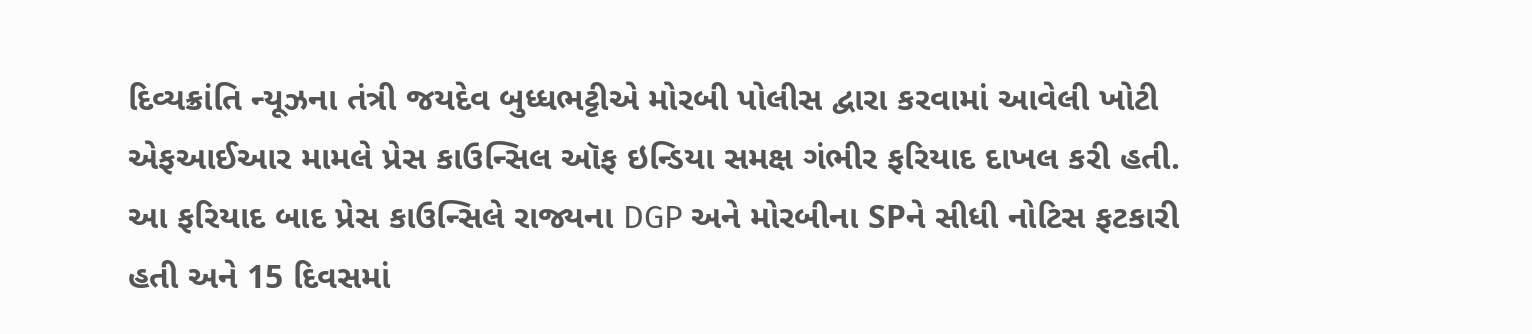દિવ્યક્રાંતિ ન્યૂઝના તંત્રી જયદેવ બુધ્ધભટ્ટીએ મોરબી પોલીસ દ્વારા કરવામાં આવેલી ખોટી એફઆઈઆર મામલે પ્રેસ કાઉન્સિલ ઑફ ઇન્ડિયા સમક્ષ ગંભીર ફરિયાદ દાખલ કરી હતી. આ ફરિયાદ બાદ પ્રેસ કાઉન્સિલે રાજ્યના DGP અને મોરબીના SPને સીધી નોટિસ ફટકારી હતી અને 15 દિવસમાં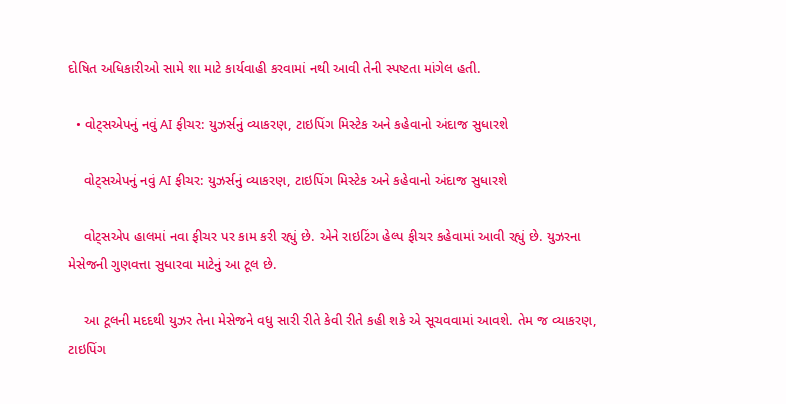દોષિત અધિકારીઓ સામે શા માટે કાર્યવાહી કરવામાં નથી આવી તેની સ્પષ્ટતા માંગેલ હતી.

  • વોટ્સએપનું નવું AI ફીચર: યુઝર્સનું વ્યાકરણ, ટાઇપિંગ મિસ્ટેક અને કહેવાનો અંદાજ સુધારશે

    વોટ્સએપનું નવું AI ફીચર: યુઝર્સનું વ્યાકરણ, ટાઇપિંગ મિસ્ટેક અને કહેવાનો અંદાજ સુધારશે

    વોટ્સએપ હાલમાં નવા ફીચર પર કામ કરી રહ્યું છે. એને રાઇટિંગ હેલ્પ ફીચર કહેવામાં આવી રહ્યું છે. યુઝરના મેસેજની ગુણવત્તા સુધારવા માટેનું આ ટૂલ છે.

    આ ટૂલની મદદથી યુઝર તેના મેસેજને વધુ સારી રીતે કેવી રીતે કહી શકે એ સૂચવવામાં આવશે. તેમ જ વ્યાકરણ, ટાઇપિંગ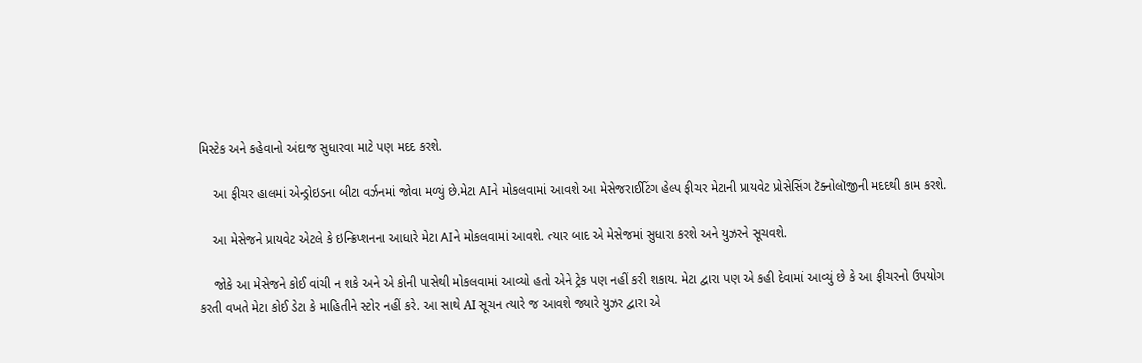મિસ્ટેક અને કહેવાનો અંદાજ સુધારવા માટે પણ મદદ કરશે.

    આ ફીચર હાલમાં એન્ડ્રોઇડના બીટા વર્ઝનમાં જોવા મળ્યું છે.મેટા AIને મોકલવામાં આવશે આ મેસેજરાઈટિંગ હેલ્પ ફીચર મેટાની પ્રાયવેટ પ્રોસેસિંગ ટૅક્નોલૉજીની મદદથી કામ કરશે.

    આ મેસેજને પ્રાયવેટ એટલે કે ઇન્ક્રિપ્શનના આધારે મેટા AIને મોકલવામાં આવશે. ત્યાર બાદ એ મેસેજમાં સુધારા કરશે અને યુઝરને સૂચવશે.

    જોકે આ મેસેજને કોઈ વાંચી ન શકે અને એ કોની પાસેથી મોકલવામાં આવ્યો હતો એને ટ્રેક પણ નહીં કરી શકાય. મેટા દ્વારા પણ એ કહી દેવામાં આવ્યું છે કે આ ફીચરનો ઉપયોગ કરતી વખતે મેટા કોઈ ડેટા કે માહિતીને સ્ટોર નહીં કરે. આ સાથે AI સૂચન ત્યારે જ આવશે જ્યારે યુઝર દ્વારા એ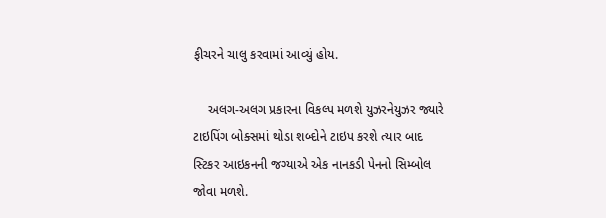ફીચરને ચાલુ કરવામાં આવ્યું હોય.

    અલગ-અલગ પ્રકારના વિકલ્પ મળશે યુઝરનેયુઝર જ્યારે ટાઇપિંગ બોક્સમાં થોડા શબ્દોને ટાઇપ કરશે ત્યાર બાદ સ્ટિકર આઇકનની જગ્યાએ એક નાનકડી પેનનો સિમ્બોલ જોવા મળશે.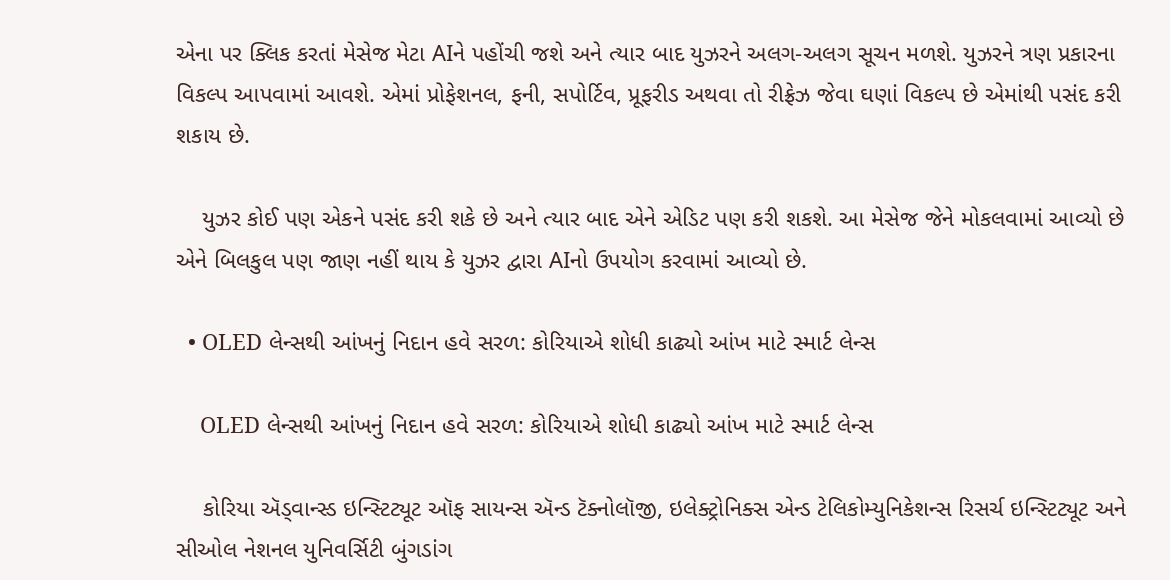એના પર ક્લિક કરતાં મેસેજ મેટા AIને પહોંચી જશે અને ત્યાર બાદ યુઝરને અલગ-અલગ સૂચન મળશે. યુઝરને ત્રણ પ્રકારના વિકલ્પ આપવામાં આવશે. એમાં પ્રોફેશનલ, ફની, સપોર્ટિવ, પ્રૂફરીડ અથવા તો રીફ્રેઝ જેવા ઘણાં વિકલ્પ છે એમાંથી પસંદ કરી શકાય છે.

    યુઝર કોઈ પણ એકને પસંદ કરી શકે છે અને ત્યાર બાદ એને એડિટ પણ કરી શકશે. આ મેસેજ જેને મોકલવામાં આવ્યો છે એને બિલકુલ પણ જાણ નહીં થાય કે યુઝર દ્વારા AIનો ઉપયોગ કરવામાં આવ્યો છે.

  • OLED લેન્સથી આંખનું નિદાન હવે સરળ: કોરિયાએ શોધી કાઢ્યો આંખ માટે સ્માર્ટ લેન્સ

    OLED લેન્સથી આંખનું નિદાન હવે સરળ: કોરિયાએ શોધી કાઢ્યો આંખ માટે સ્માર્ટ લેન્સ

    કોરિયા ઍડ્વાન્સ્ડ ઇન્સ્ટિટ્યૂટ ઑફ સાયન્સ ઍન્ડ ટૅક્નોલૉજી, ઇલેક્ટ્રોનિક્સ એન્ડ ટેલિકોમ્યુનિકેશન્સ રિસર્ચ ઇન્સ્ટિટ્યૂટ અને સીઓલ નેશનલ યુનિવર્સિટી બુંગડાંગ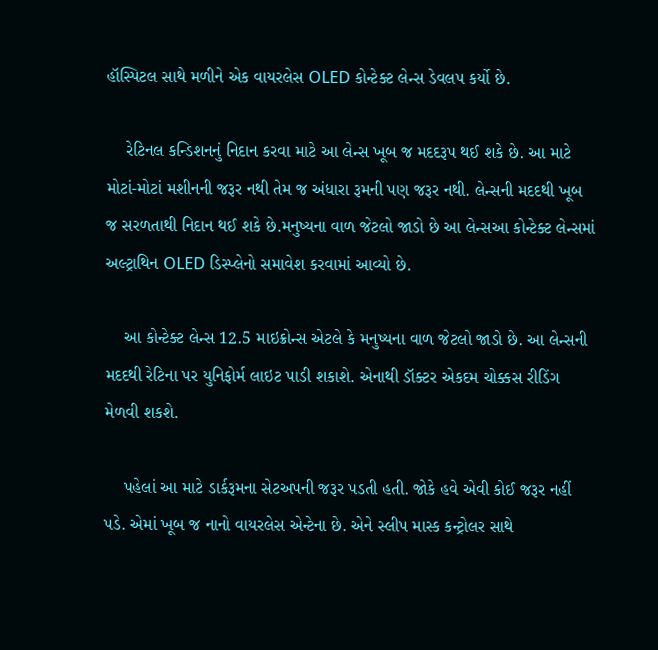હૉસ્પિટલ સાથે મળીને એક વાયરલેસ OLED કોન્ટેક્ટ લેન્સ ડેવલપ કર્યો છે.

    રેટિનલ કન્ડિશનનું નિદાન કરવા માટે આ લેન્સ ખૂબ જ મદદરૂપ થઈ શકે છે. આ માટે મોટાં-મોટાં મશીનની જરૂર નથી તેમ જ અંધારા રૂમની પણ જરૂર નથી. લેન્સની મદદથી ખૂબ જ સરળતાથી નિદાન થઈ શકે છે.મનુષ્યના વાળ જેટલો જાડો છે આ લેન્સઆ કોન્ટેક્ટ લેન્સમાં અલ્ટ્રાથિન OLED ડિસ્પ્લેનો સમાવેશ કરવામાં આવ્યો છે.

    આ કોન્ટેક્ટ લેન્સ 12.5 માઇક્રોન્સ એટલે કે મનુષ્યના વાળ જેટલો જાડો છે. આ લેન્સની મદદથી રેટિના પર યુનિફોર્મ લાઇટ પાડી શકાશે. એનાથી ડૉક્ટર એકદમ ચોક્કસ રીડિંગ મેળવી શકશે.

    પહેલાં આ માટે ડાર્કરૂમના સેટઅપની જરૂર પડતી હતી. જોકે હવે એવી કોઈ જરૂર નહીં પડે. એમાં ખૂબ જ નાનો વાયરલેસ એન્ટેના છે. એને સ્લીપ માસ્ક કન્ટ્રોલર સાથે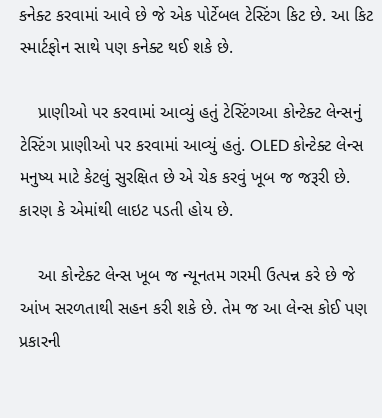કનેક્ટ કરવામાં આવે છે જે એક પોર્ટેબલ ટેસ્ટિંગ કિટ છે. આ કિટ સ્માર્ટફોન સાથે પણ કનેક્ટ થઈ શકે છે.

    પ્રાણીઓ પર કરવામાં આવ્યું હતું ટેસ્ટિંગઆ કોન્ટેક્ટ લેન્સનું ટેસ્ટિંગ પ્રાણીઓ પર કરવામાં આવ્યું હતું. OLED કોન્ટેક્ટ લેન્સ મનુષ્ય માટે કેટલું સુરક્ષિત છે એ ચેક કરવું ખૂબ જ જરૂરી છે. કારણ કે એમાંથી લાઇટ પડતી હોય છે.

    આ કોન્ટેક્ટ લેન્સ ખૂબ જ ન્યૂનતમ ગરમી ઉત્પન્ન કરે છે જે આંખ સરળતાથી સહન કરી શકે છે. તેમ જ આ લેન્સ કોઈ પણ પ્રકારની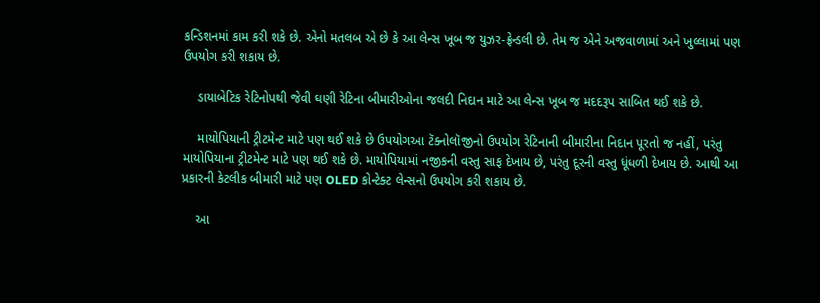કન્ડિશનમાં કામ કરી શકે છે. એનો મતલબ એ છે કે આ લેન્સ ખૂબ જ યુઝર-ફ્રેન્ડલી છે. તેમ જ એને અજવાળામાં અને ખુલ્લામાં પણ ઉપયોગ કરી શકાય છે.

    ડાયાબેટિક રેટિનોપથી જેવી ઘણી રેટિના બીમારીઓના જલદી નિદાન માટે આ લેન્સ ખૂબ જ મદદરૂપ સાબિત થઈ શકે છે.

    માયોપિયાની ટ્રીટમેન્ટ માટે પણ થઈ શકે છે ઉપયોગઆ ટૅક્નોલૉજીનો ઉપયોગ રેટિનાની બીમારીના નિદાન પૂરતો જ નહીં, પરંતુ માયોપિયાના ટ્રીટમેન્ટ માટે પણ થઈ શકે છે. માયોપિયામાં નજીકની વસ્તુ સાફ દેખાય છે, પરંતુ દૂરની વસ્તુ ધૂંધળી દેખાય છે. આથી આ પ્રકારની કેટલીક બીમારી માટે પણ OLED કોન્ટેક્ટ લેન્સનો ઉપયોગ કરી શકાય છે.

    આ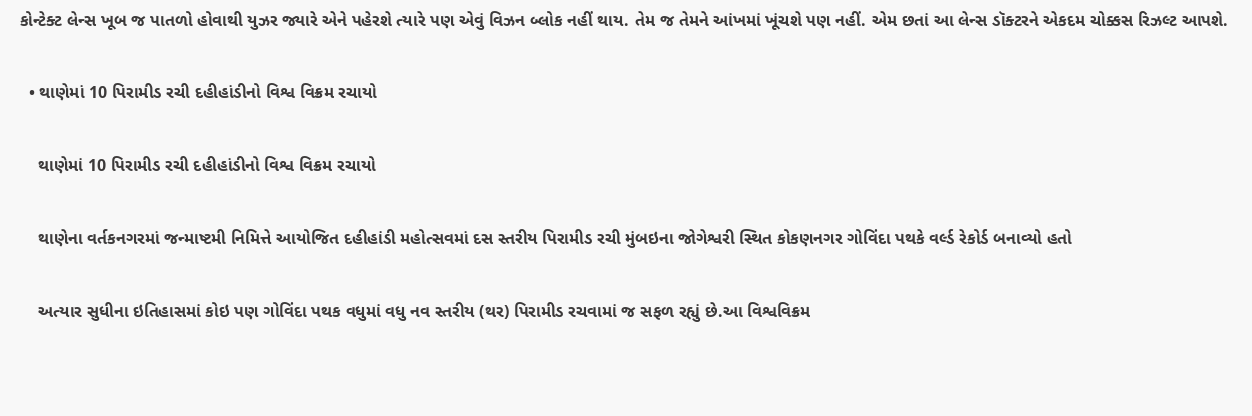કોન્ટેક્ટ લેન્સ ખૂબ જ પાતળો હોવાથી યુઝર જ્યારે એને પહેરશે ત્યારે પણ એવું વિઝન બ્લોક નહીં થાય. તેમ જ તેમને આંખમાં ખૂંચશે પણ નહીં. એમ છતાં આ લેન્સ ડૉક્ટરને એકદમ ચોક્કસ રિઝલ્ટ આપશે.

  • થાણેમાં 10 પિરામીડ રચી દહીહાંડીનો વિશ્વ વિક્રમ રચાયો

    થાણેમાં 10 પિરામીડ રચી દહીહાંડીનો વિશ્વ વિક્રમ રચાયો

    થાણેના વર્તકનગરમાં જન્માષ્ટમી નિમિત્તે આયોજિત દહીહાંડી મહોત્સવમાં દસ સ્તરીય પિરામીડ રચી મુંબઇના જોગેશ્વરી સ્થિત કોકણનગર ગોવિંદા પથકે વર્લ્ડ રેકોર્ડ બનાવ્યો હતો

    અત્યાર સુધીના ઇતિહાસમાં કોઇ પણ ગોવિંદા પથક વધુમાં વધુ નવ સ્તરીય (થર) પિરામીડ રચવામાં જ સફળ રહ્યું છે.આ વિશ્વવિક્રમ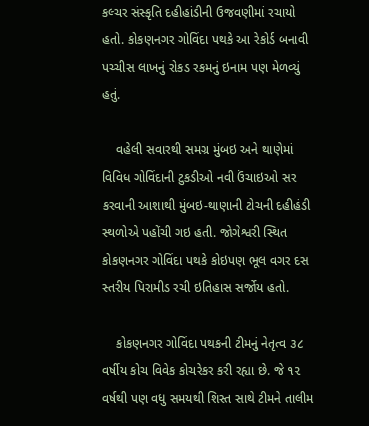કલ્ચર સંસ્કૃતિ દહીહાંડીની ઉજવણીમાં રચાયો હતો. કોકણનગર ગોવિંદા પથકે આ રેકોર્ડ બનાવી પચ્ચીસ લાખનું રોકડ રકમનું ઇનામ પણ મેળવ્યું હતું.

    વહેલી સવારથી સમગ્ર મુંબઇ અને થાણેમાં વિવિધ ગોવિંદાની ટુકડીઓ નવી ઉંચાઇઓ સર કરવાની આશાથી મુંબઇ-થાણાની ટોચની દહીહંડી સ્થળોએ પહોંચી ગઇ હતી. જોગેશ્વરી સ્થિત કોકણનગર ગોવિંદા પથકે કોઇપણ ભૂલ વગર દસ સ્તરીય પિરામીડ રચી ઇતિહાસ સર્જોય હતો.

    કોકણનગર ગોવિંદા પથકની ટીમનું નેતૃત્વ ૩૮ વર્ષીય કોચ વિવેક કોચરેકર કરી રહ્યા છે. જે ૧૨ વર્ષથી પણ વધુ સમયથી શિસ્ત સાથે ટીમને તાલીમ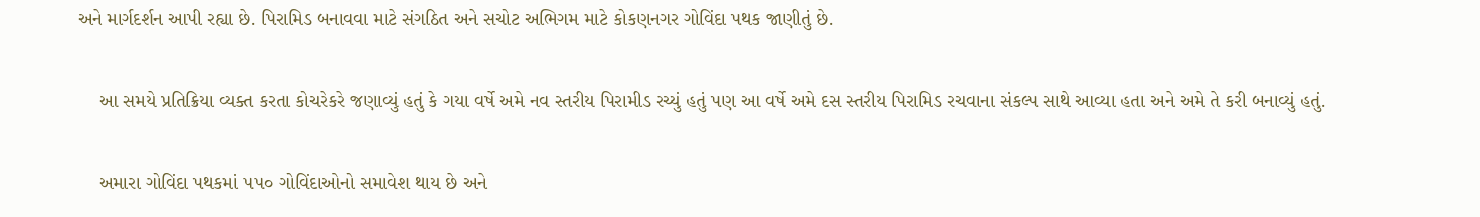અને માર્ગદર્શન આપી રહ્યા છે. પિરામિડ બનાવવા માટે સંગઠિત અને સચોટ અભિગમ માટે કોકણનગર ગોવિંદા પથક જાણીતું છે.

    આ સમયે પ્રતિક્રિયા વ્યક્ત કરતા કોચરેકરે જણાવ્યું હતું કે ગયા વર્ષે અમે નવ સ્તરીય પિરામીડ રચ્યું હતું પણ આ વર્ષે અમે દસ સ્તરીય પિરામિડ રચવાના સંકલ્પ સાથે આવ્યા હતા અને અમે તે કરી બનાવ્યું હતું.

    અમારા ગોવિંદા પથકમાં ૫૫૦ ગોવિંદાઓનો સમાવેશ થાય છે અને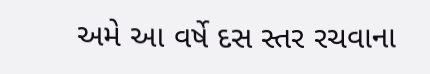અમે આ વર્ષે દસ સ્તર રચવાના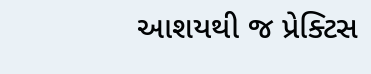આશયથી જ પ્રેક્ટિસ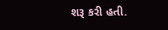શરૂ કરી હતી.